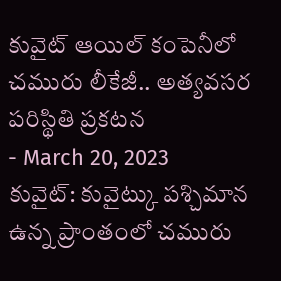కువైట్ ఆయిల్ కంపెనీలో చమురు లీకేజీ.. అత్యవసర పరిస్థితి ప్రకటన
- March 20, 2023
కువైట్: కువైట్కు పశ్చిమాన ఉన్న ప్రాంతంలో చమురు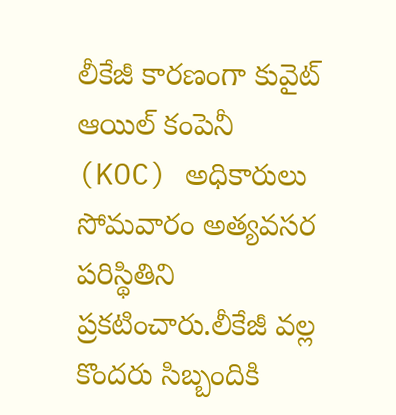లీకేజీ కారణంగా కువైట్ ఆయిల్ కంపెనీ (KOC) అధికారులు సోమవారం అత్యవసర పరిస్థితిని ప్రకటించారు.లీకేజీ వల్ల కొందరు సిబ్బందికి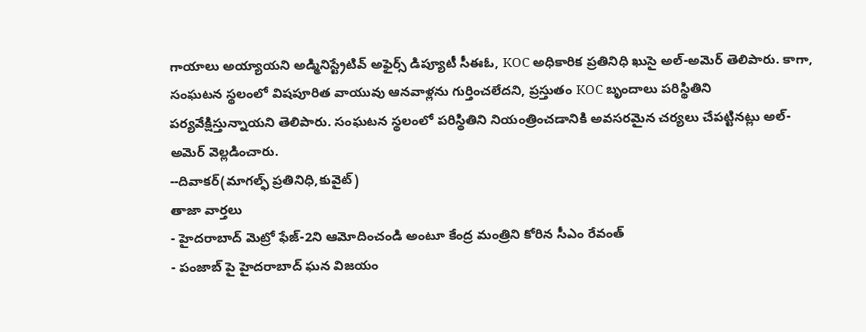గాయాలు అయ్యాయని అడ్మినిస్ట్రేటివ్ అఫైర్స్ డిప్యూటీ సీఈఓ, KOC అధికారిక ప్రతినిధి ఖుసై అల్-అమెర్ తెలిపారు. కాగా, సంఘటన స్థలంలో విషపూరిత వాయువు ఆనవాళ్లను గుర్తించలేదని, ప్రస్తుతం KOC బృందాలు పరిస్థితిని పర్యవేక్షిస్తున్నాయని తెలిపారు. సంఘటన స్థలంలో పరిస్థితిని నియంత్రించడానికి అవసరమైన చర్యలు చేపట్టినట్లు అల్-అమెర్ వెల్లడించారు.
--దివాకర్(మాగల్ఫ్ ప్రతినిధి,కువైట్)
తాజా వార్తలు
- హైదరాబాద్ మెట్రో ఫేజ్-2ని ఆమోదించండి అంటూ కేంద్ర మంత్రిని కోరిన సీఎం రేవంత్
- పంజాబ్ పై హైదరాబాద్ ఘన విజయం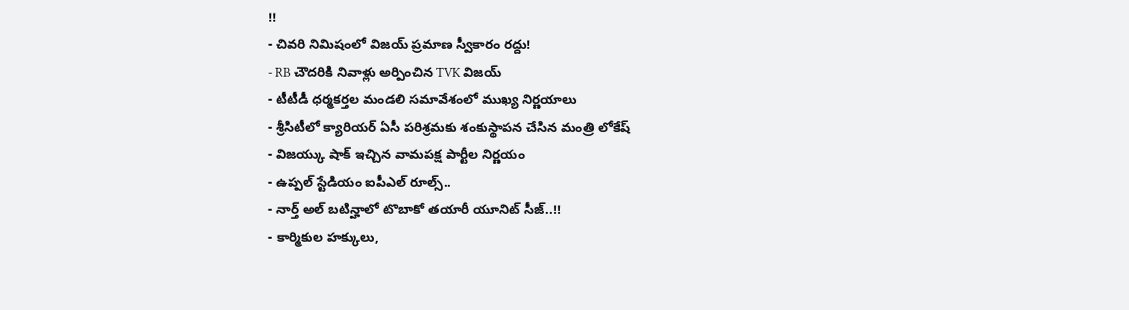!!
- చివరి నిమిషంలో విజయ్ ప్రమాణ స్వీకారం రద్దు!
- RB చౌదరికి నివాళ్లు అర్పించిన TVK విజయ్
- టీటీడీ ధర్మకర్తల మండలి సమావేశంలో ముఖ్య నిర్ణయాలు
- శ్రీసిటీలో క్యారియర్ ఏసీ పరిశ్రమకు శంకుస్థాపన చేసిన మంత్రి లోకేష్
- విజయ్కు షాక్ ఇచ్చిన వామపక్ష పార్టీల నిర్ణయం
- ఉప్పల్ స్టేడియం ఐపీఎల్ రూల్స్..
- నార్త్ అల్ బటిన్హాలో టొబాకో తయారీ యూనిట్ సీజ్..!!
- కార్మికుల హక్కులు,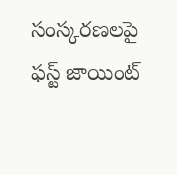సంస్కరణలపై ఫస్ట్ జాయింట్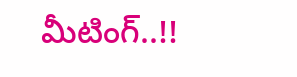మీటింగ్..!!